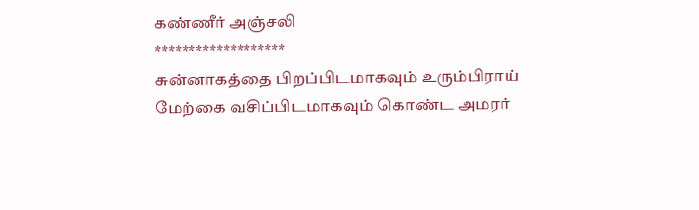கண்ணீர் அஞ்சலி
*******************
சுன்னாகத்தை பிறப்பிடமாகவும் உரும்பிராய் மேற்கை வசிப்பிடமாகவும் கொண்ட அமரர்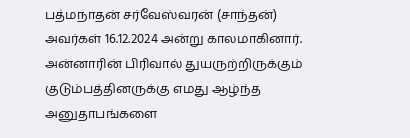பத்மநாதன் சர்வேஸ்வரன் (சாந்தன்) அவர்கள் 16.12.2024 அன்று காலமாகினார். அன்னாரின் பிரிவால் துயருற்றிருக்கும் குடும்பத்தினருக்கு எமது ஆழ்ந்த அனுதாபங்களை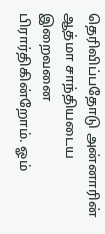தெரிவிப்பதோடு அன்னாரின் ஆத்மா சாந்தியடைய இறைவனை பிரார்திகின்றோம். ஓம்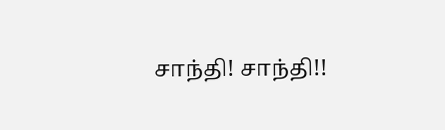சாந்தி! சாந்தி!!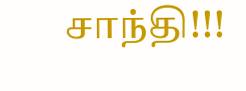சாந்தி!!!